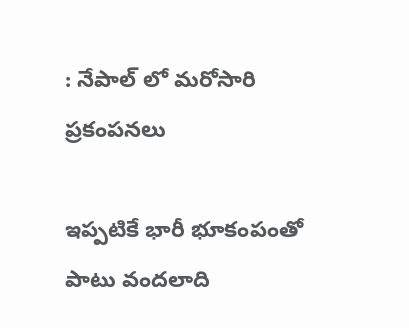: నేపాల్ లో మరోసారి ప్రకంపనలు

ఇప్పటికే భారీ భూకంపంతో పాటు వందలాది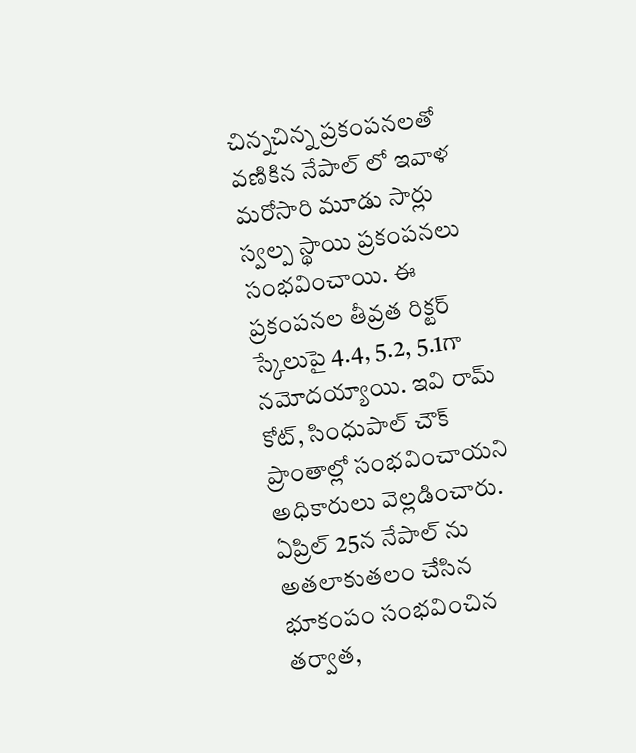చిన్నచిన్న ప్రకంపనలతో వణికిన నేపాల్ లో ఇవాళ మరోసారి మూడు సార్లు స్వల్ప స్థాయి ప్రకంపనలు సంభవించాయి. ఈ ప్రకంపనల తీవ్రత రిక్టర్ స్కేలుపై 4.4, 5.2, 5.1గా నమోదయ్యాయి. ఇవి రామ్ కోట్, సింధుపాల్ చౌక్ ప్రాంతాల్లో సంభవించాయని అధికారులు వెల్లడించారు. ఏప్రిల్ 25న నేపాల్ ను అతలాకుతలం చేసిన భూకంపం సంభవించిన తర్వాత,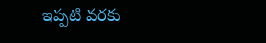ఇప్పటి వరకు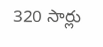320 సార్లు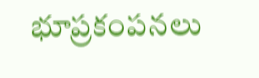భూప్రకంపనలు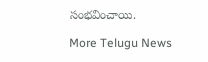సంభవించాయి.

More Telugu News